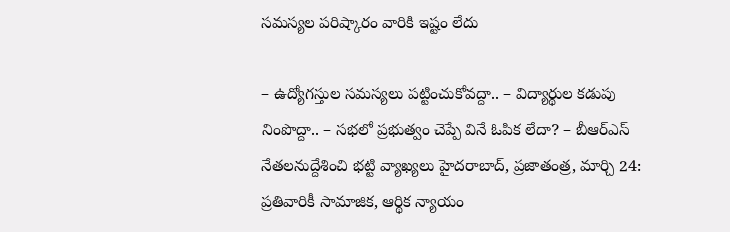సమస్యల పరిష్కారం వారికి ఇష్టం లేదు

– ఉద్యోగస్తుల సమస్యలు పట్టించుకోవద్దా.. – విద్యార్థుల కడుపు నింపొద్దా.. – సభలో ప్రభుత్వం చెప్పే వినే ఓపిక లేదా? – బీఆర్ఎస్ నేతలనుద్దేశించి భట్టి వ్యాఖ్యలు హైదరాబాద్, ప్రజాతంత్ర, మార్చి 24: ప్రతివారికీ సామాజిక, ఆర్థిక న్యాయం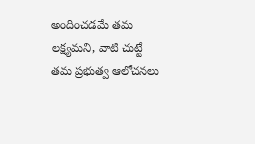అందించడమే తమ లక్ష్యమని, వాటి చుట్టే తమ ప్రభుత్వ ఆలోచనలు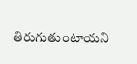తిరుగుతుంటాయని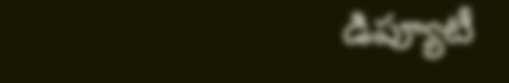డిప్యూటీ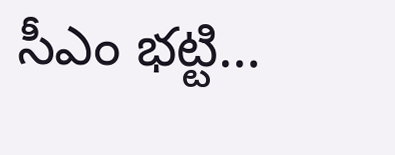సీఎం భట్టి…